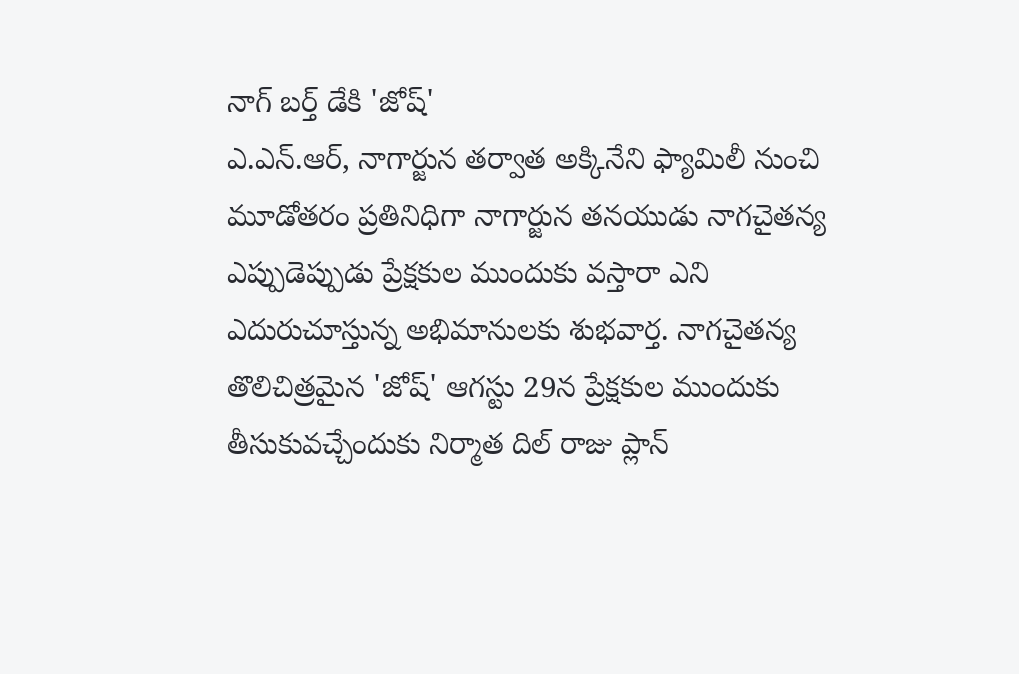నాగ్ బర్త్ డేకి 'జోష్'
ఎ.ఎన్.ఆర్, నాగార్జున తర్వాత అక్కినేని ఫ్యామిలీ నుంచి మూడోతరం ప్రతినిధిగా నాగార్జున తనయుడు నాగచైతన్య ఎప్పుడెప్పుడు ప్రేక్షకుల ముందుకు వస్తారా ఎని ఎదురుచూస్తున్న అభిమానులకు శుభవార్త. నాగచైతన్య తొలిచిత్రమైన 'జోష్' ఆగస్టు 29న ప్రేక్షకుల ముందుకు తీసుకువచ్చేందుకు నిర్మాత దిల్ రాజు ప్లాన్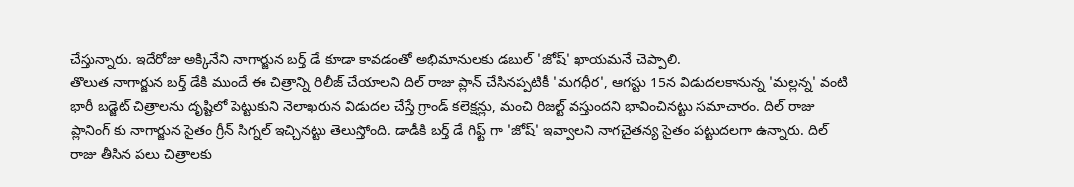చేస్తున్నారు. ఇదేరోజు అక్కినేని నాగార్జున బర్త్ డే కూడా కావడంతో అభిమానులకు డబుల్ 'జోష్' ఖాయమనే చెప్పాలి.
తొలుత నాగార్జున బర్త్ డేకి ముందే ఈ చిత్రాన్ని రిలీజ్ చేయాలని దిల్ రాజు ప్లాన్ చేసినప్పటికీ 'మగధీర', ఆగస్టు 15న విడుదలకానున్న 'మల్లన్న' వంటి భారీ బడ్జెట్ చిత్రాలను దృష్టిలో పెట్టుకుని నెలాఖరున విడుదల చేస్తే గ్రాండ్ కలెక్షన్లు, మంచి రిజల్ట్ వస్తుందని భావించినట్టు సమాచారం. దిల్ రాజు ప్లానింగ్ కు నాగార్జున సైతం గ్రీన్ సిగ్నల్ ఇచ్చినట్టు తెలుస్తోంది. డాడీకి బర్త్ డే గిఫ్ట్ గా 'జోష్' ఇవ్వాలని నాగచైతన్య సైతం పట్టుదలగా ఉన్నారు. దిల్ రాజు తీసిన పలు చిత్రాలకు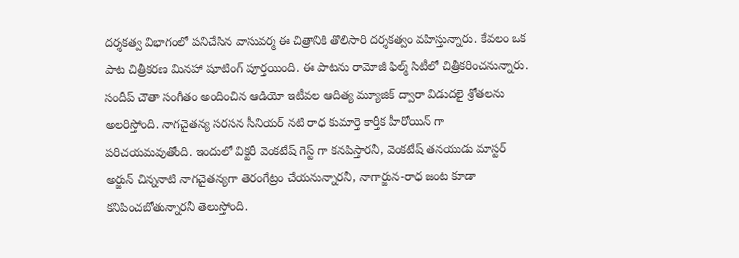దర్శకత్వ విభాగంలో పనిచేసిన వాసువర్మ ఈ చిత్రానికి తొలిసారి దర్శకత్వం వహిస్తున్నారు. కేవలం ఒక పాట చిత్రీకరణ మినహా షూటింగ్ పూర్తయింది. ఈ పాటను రామోజీ ఫిల్మ్ సిటీలో చిత్రీకరించనున్నారు. సందీప్ చౌతా సంగీతం అందించిన ఆడియో ఇటీవల ఆదిత్య మ్యూజిక్ ద్వారా విడుదలై శ్రోతలను అలరిస్తోంది. నాగచైతన్య సరసన సీనియర్ నటి రాధ కుమార్తె కార్తీక హీరోయిన్ గా పరిచయమవుతోంది. ఇందులో విక్టరీ వెంకటేష్ గెస్ట్ గా కనపిస్తారనీ, వెంకటేష్ తనయుడు మాస్టర్ అర్జున్ చిన్ననాటి నాగచైతన్యగా తెరంగేట్రం చేయనున్నారనీ, నాగార్జున-రాధ జంట కూడా కనిపించబోతున్నారనీ తెలుస్తోంది.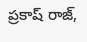ప్రకాష్ రాజ్,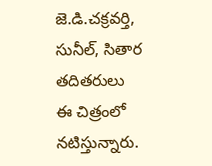జె.డి.చక్రవర్తి, సునీల్, సితార తదితరులు ఈ చిత్రంలో నటిస్తున్నారు.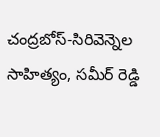చంద్రబోస్-సిరివెన్నెల సాహిత్యం, సమీర్ రెడ్డి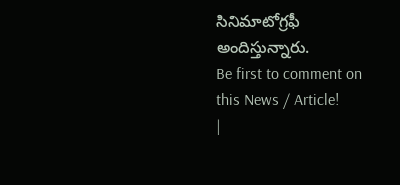సినిమాటోగ్రఫీ అందిస్తున్నారు.
Be first to comment on this News / Article!
|